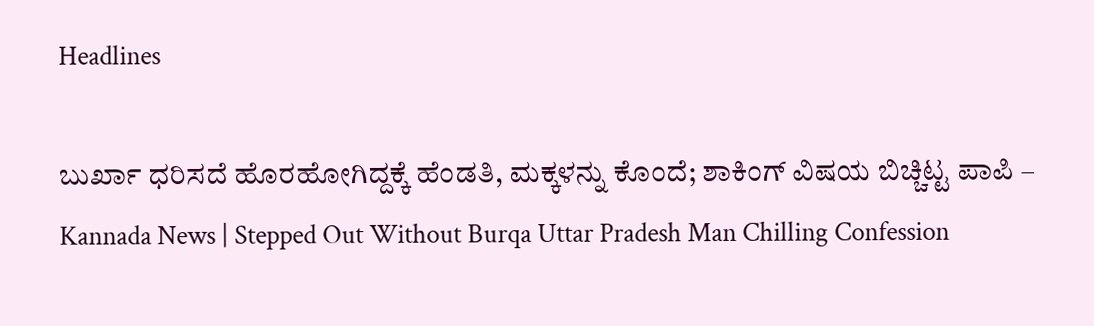Headlines

ಬುರ್ಖಾ ಧರಿಸದೆ ಹೊರಹೋಗಿದ್ದಕ್ಕೆ ಹೆಂಡತಿ, ಮಕ್ಕಳನ್ನು ಕೊಂದೆ; ಶಾಕಿಂಗ್ ವಿಷಯ ಬಿಚ್ಚಿಟ್ಟ ಪಾಪಿ – Kannada News | Stepped Out Without Burqa Uttar Pradesh Man Chilling Confession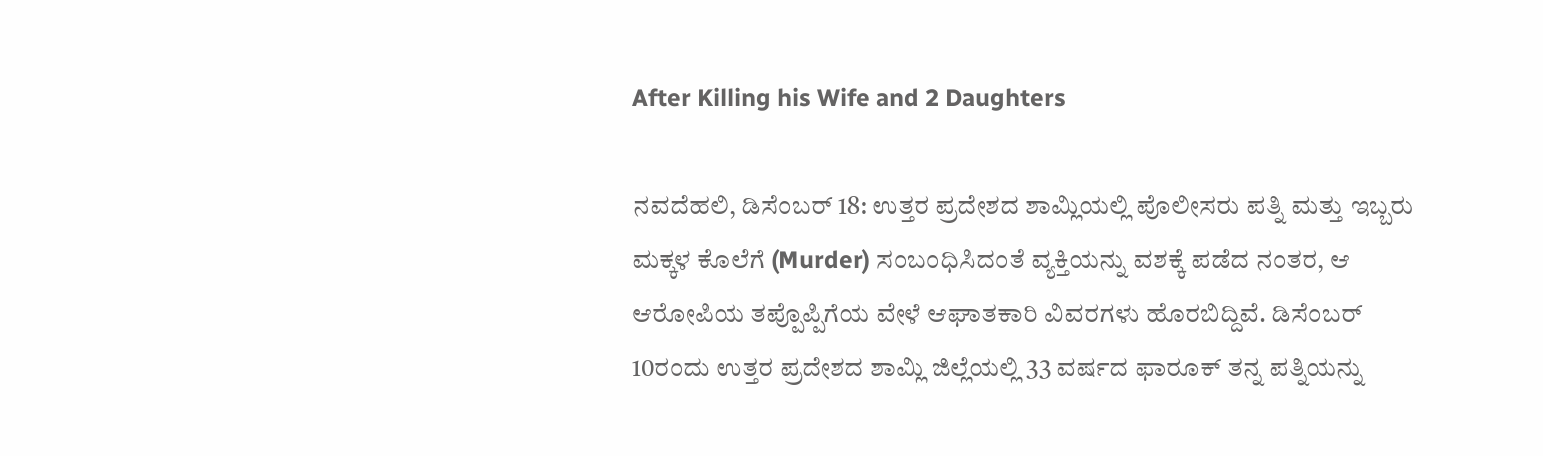After Killing his Wife and 2 Daughters

ನವದೆಹಲಿ, ಡಿಸೆಂಬರ್ 18: ಉತ್ತರ ಪ್ರದೇಶದ ಶಾಮ್ಲಿಯಲ್ಲಿ ಪೊಲೀಸರು ಪತ್ನಿ ಮತ್ತು ಇಬ್ಬರು ಮಕ್ಕಳ ಕೊಲೆಗೆ (Murder) ಸಂಬಂಧಿಸಿದಂತೆ ವ್ಯಕ್ತಿಯನ್ನು ವಶಕ್ಕೆ ಪಡೆದ ನಂತರ, ಆ ಆರೋಪಿಯ ತಪ್ಪೊಪ್ಪಿಗೆಯ ವೇಳೆ ಆಘಾತಕಾರಿ ವಿವರಗಳು ಹೊರಬಿದ್ದಿವೆ. ಡಿಸೆಂಬರ್ 10ರಂದು ಉತ್ತರ ಪ್ರದೇಶದ ಶಾಮ್ಲಿ ಜಿಲ್ಲೆಯಲ್ಲಿ 33 ವರ್ಷದ ಫಾರೂಕ್ ತನ್ನ ಪತ್ನಿಯನ್ನು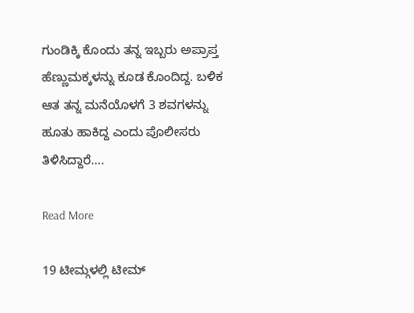ಗುಂಡಿಕ್ಕಿ ಕೊಂದು ತನ್ನ ಇಬ್ಬರು ಅಪ್ರಾಪ್ತ ಹೆಣ್ಣುಮಕ್ಕಳನ್ನು ಕೂಡ ಕೊಂದಿದ್ದ. ಬಳಿಕ ಆತ ತನ್ನ ಮನೆಯೊಳಗೆ 3 ಶವಗಳನ್ನು ಹೂತು ಹಾಕಿದ್ದ ಎಂದು ಪೊಲೀಸರು ತಿಳಿಸಿದ್ದಾರೆ….

Read More

19 ಟೀಮ್ಗಳಲ್ಲಿ ಟೀಮ್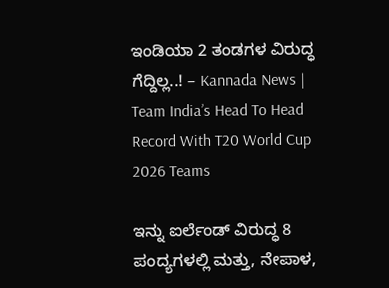ಇಂಡಿಯಾ 2 ತಂಡಗಳ ವಿರುದ್ಧ ಗೆದ್ದಿಲ್ಲ..! – Kannada News | Team India’s Head To Head Record With T20 World Cup 2026 Teams

ಇನ್ನು ಐರ್ಲೆಂಡ್ ವಿರುದ್ಧ 8 ಪಂದ್ಯಗಳಲ್ಲಿ ಮತ್ತು, ನೇಪಾಳ,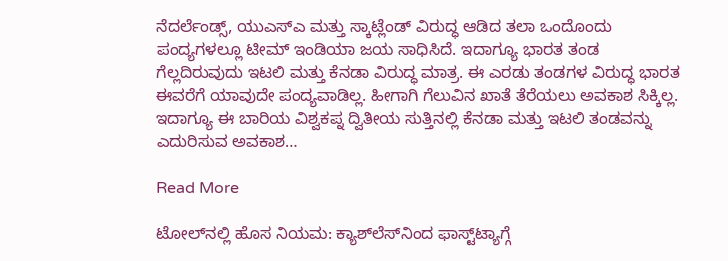ನೆದರ್ಲೆಂಡ್ಸ್, ಯುಎಸ್ಎ ಮತ್ತು ಸ್ಕಾಟ್ಲೆಂಡ್ ವಿರುದ್ಧ ಆಡಿದ ತಲಾ ಒಂದೊಂದು ಪಂದ್ಯಗಳಲ್ಲೂ ಟೀಮ್ ಇಂಡಿಯಾ ಜಯ ಸಾಧಿಸಿದೆ. ಇದಾಗ್ಯೂ ಭಾರತ ತಂಡ ಗೆಲ್ಲದಿರುವುದು ಇಟಲಿ ಮತ್ತು ಕೆನಡಾ ವಿರುದ್ಧ ಮಾತ್ರ. ಈ ಎರಡು ತಂಡಗಳ ವಿರುದ್ಧ ಭಾರತ ಈವರೆಗೆ ಯಾವುದೇ ಪಂದ್ಯವಾಡಿಲ್ಲ. ಹೀಗಾಗಿ ಗೆಲುವಿನ ಖಾತೆ ತೆರೆಯಲು ಅವಕಾಶ ಸಿಕ್ಕಿಲ್ಲ. ಇದಾಗ್ಯೂ ಈ ಬಾರಿಯ ವಿಶ್ವಕಪ್ನ ದ್ವಿತೀಯ ಸುತ್ತಿನಲ್ಲಿ ಕೆನಡಾ ಮತ್ತು ಇಟಲಿ ತಂಡವನ್ನು ಎದುರಿಸುವ ಅವಕಾಶ…

Read More

ಟೋಲ್‌ನಲ್ಲಿ ಹೊಸ ನಿಯಮ: ಕ್ಯಾಶ್‌ಲೆಸ್‌ನಿಂದ ಫಾಸ್ಟ್‌ಟ್ಯಾಗ್ಗೆ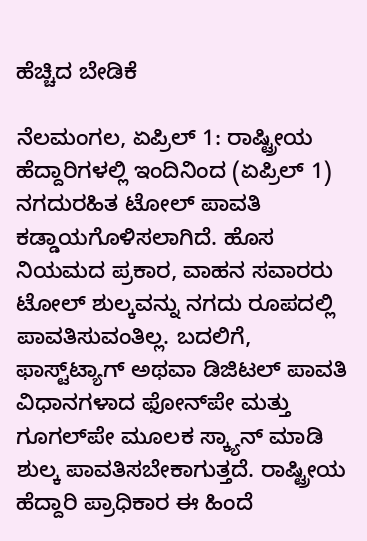ಹೆಚ್ಚಿದ ಬೇಡಿಕೆ

ನೆಲಮಂಗಲ, ಏಪ್ರಿಲ್ 1: ರಾಷ್ಟ್ರೀಯ ಹೆದ್ದಾರಿಗಳಲ್ಲಿ ಇಂದಿನಿಂದ (ಏಪ್ರಿಲ್ 1) ನಗದುರಹಿತ ಟೋಲ್ ಪಾವತಿ ಕಡ್ಡಾಯಗೊಳಿಸಲಾಗಿದೆ. ಹೊಸ ನಿಯಮದ ಪ್ರಕಾರ, ವಾಹನ ಸವಾರರು ಟೋಲ್ ಶುಲ್ಕವನ್ನು ನಗದು ರೂಪದಲ್ಲಿ ಪಾವತಿಸುವಂತಿಲ್ಲ. ಬದಲಿಗೆ, ಫಾಸ್ಟ್‌ಟ್ಯಾಗ್ ಅಥವಾ ಡಿಜಿಟಲ್ ಪಾವತಿ ವಿಧಾನಗಳಾದ ಫೋನ್‌ಪೇ ಮತ್ತು ಗೂಗಲ್‌ಪೇ ಮೂಲಕ ಸ್ಕ್ಯಾನ್ ಮಾಡಿ ಶುಲ್ಕ ಪಾವತಿಸಬೇಕಾಗುತ್ತದೆ. ರಾಷ್ಟ್ರೀಯ ಹೆದ್ದಾರಿ ಪ್ರಾಧಿಕಾರ ಈ ಹಿಂದೆ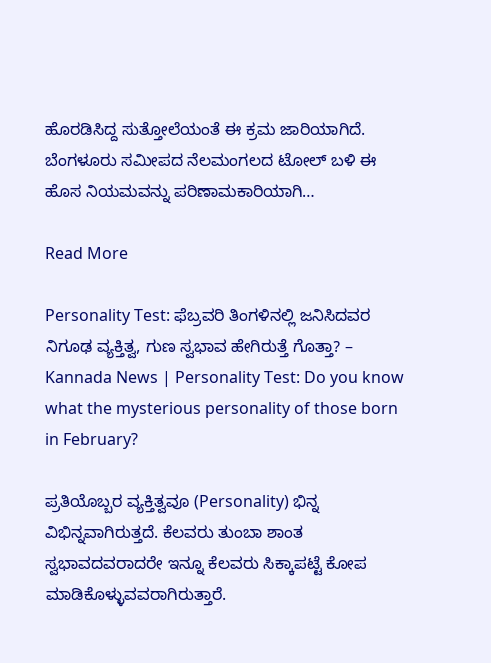ಹೊರಡಿಸಿದ್ದ ಸುತ್ತೋಲೆಯಂತೆ ಈ ಕ್ರಮ ಜಾರಿಯಾಗಿದೆ. ಬೆಂಗಳೂರು ಸಮೀಪದ ನೆಲಮಂಗಲದ ಟೋಲ್ ಬಳಿ ಈ ಹೊಸ ನಿಯಮವನ್ನು ಪರಿಣಾಮಕಾರಿಯಾಗಿ…

Read More

Personality Test: ಫೆಬ್ರವರಿ ತಿಂಗಳಿನಲ್ಲಿ ಜನಿಸಿದವರ ನಿಗೂಢ ವ್ಯಕ್ತಿತ್ವ, ಗುಣ ಸ್ವಭಾವ ಹೇಗಿರುತ್ತೆ ಗೊತ್ತಾ? – Kannada News | Personality Test: Do you know what the mysterious personality of those born in February?

ಪ್ರತಿಯೊಬ್ಬರ ವ್ಯಕ್ತಿತ್ವವೂ (Personality) ಭಿನ್ನ ವಿಭಿನ್ನವಾಗಿರುತ್ತದೆ. ಕೆಲವರು ತುಂಬಾ ಶಾಂತ ಸ್ವಭಾವದವರಾದರೇ ಇನ್ನೂ ಕೆಲವರು ಸಿಕ್ಕಾಪಟ್ಟೆ ಕೋಪ ಮಾಡಿಕೊಳ್ಳುವವರಾಗಿರುತ್ತಾರೆ.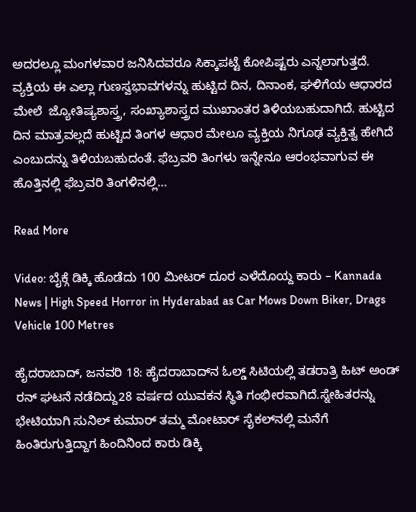ಅದರಲ್ಲೂ ಮಂಗಳವಾರ ಜನಿಸಿದವರೂ ಸಿಕ್ಕಾಪಟ್ಟೆ ಕೋಪಿಷ್ಟರು ಎನ್ನಲಾಗುತ್ತದೆ. ವ್ಯಕ್ತಿಯ ಈ ಎಲ್ಲಾ ಗುಣಸ್ವಭಾವಗಳನ್ನು ಹುಟ್ಟಿದ ದಿನ, ದಿನಾಂಕ, ಘಳಿಗೆಯ ಆಧಾರದ ಮೇಲೆ  ಜ್ಯೋತಿಷ್ಯಶಾಸ್ತ್ರ, ಸಂಖ್ಯಾಶಾಸ್ತ್ರದ ಮುಖಾಂತರ ತಿಳಿಯಬಹುದಾಗಿದೆ. ಹುಟ್ಟಿದ ದಿನ ಮಾತ್ರವಲ್ಲದೆ ಹುಟ್ಟಿದ ತಿಂಗಳ ಆಧಾರ ಮೇಲೂ ವ್ಯಕ್ತಿಯ ನಿಗೂಢ ವ್ಯಕ್ತಿತ್ವ ಹೇಗಿದೆ ಎಂಬುದನ್ನು ತಿಳಿಯಬಹುದಂತೆ. ಫೆಬ್ರವರಿ ತಿಂಗಳು ಇನ್ನೇನೂ ಆರಂಭವಾಗುವ ಈ ಹೊತ್ತಿನಲ್ಲಿ ಫೆಬ್ರವರಿ ತಿಂಗಳಿನಲ್ಲಿ…

Read More

Video: ಬೈಕ್ಗೆ ಡಿಕ್ಕಿ ಹೊಡೆದು 100 ಮೀಟರ್ ದೂರ ಎಳೆದೊಯ್ದ ಕಾರು – Kannada News | High Speed Horror in Hyderabad as Car Mows Down Biker, Drags Vehicle 100 Metres

ಹೈದರಾಬಾದ್, ಜನವರಿ 18: ಹೈದರಾಬಾದ್‌ನ ಓಲ್ಡ್ ಸಿಟಿಯಲ್ಲಿ ತಡರಾತ್ರಿ ಹಿಟ್ ಅಂಡ್ ರನ್ ಘಟನೆ ನಡೆದಿದ್ದು28 ವರ್ಷದ ಯುವಕನ ಸ್ಥಿತಿ ಗಂಭೀರವಾಗಿದೆ.ಸ್ನೇಹಿತರನ್ನು ಭೇಟಿಯಾಗಿ ಸುನಿಲ್ ಕುಮಾರ್ ತಮ್ಮ ಮೋಟಾರ್ ಸೈಕಲ್‌ನಲ್ಲಿ ಮನೆಗೆ ಹಿಂತಿರುಗುತ್ತಿದ್ದಾಗ ಹಿಂದಿನಿಂದ ಕಾರು ಡಿಕ್ಕಿ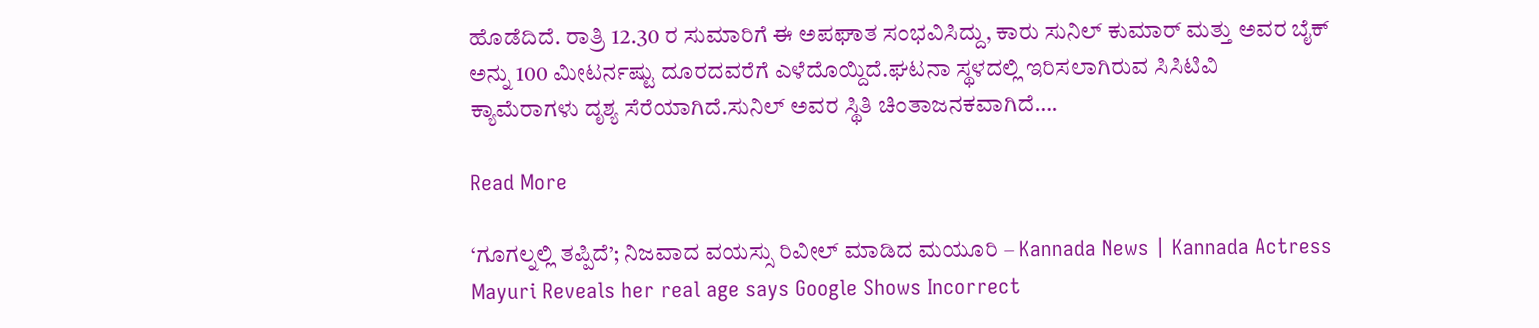ಹೊಡೆದಿದೆ. ರಾತ್ರಿ 12.30 ರ ಸುಮಾರಿಗೆ ಈ ಅಪಘಾತ ಸಂಭವಿಸಿದ್ದು, ಕಾರು ಸುನಿಲ್ ಕುಮಾರ್ ಮತ್ತು ಅವರ ಬೈಕ್ ಅನ್ನು 100 ಮೀಟರ್ನಷ್ಟು ದೂರದವರೆಗೆ ಎಳೆದೊಯ್ದಿದೆ.ಘಟನಾ ಸ್ಥಳದಲ್ಲಿ ಇರಿಸಲಾಗಿರುವ ಸಿಸಿಟಿವಿ ಕ್ಯಾಮೆರಾಗಳು ದೃಶ್ಯ ಸೆರೆಯಾಗಿದೆ.ಸುನಿಲ್ ಅವರ ಸ್ಥಿತಿ ಚಿಂತಾಜನಕವಾಗಿದೆ….

Read More

‘ಗೂಗಲ್ನಲ್ಲಿ ತಪ್ಪಿದೆ’; ನಿಜವಾದ ವಯಸ್ಸು ರಿವೀಲ್ ಮಾಡಿದ ಮಯೂರಿ – Kannada News | Kannada Actress Mayuri Reveals her real age says Google Shows Incorrect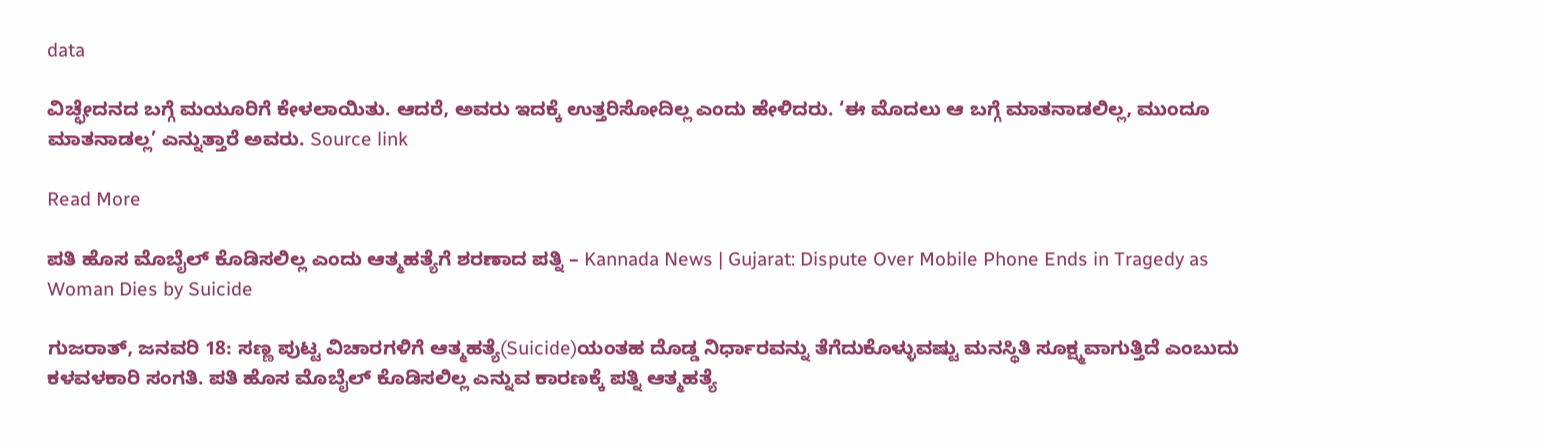data

ವಿಚ್ಛೇದನದ ಬಗ್ಗೆ ಮಯೂರಿಗೆ ಕೇಳಲಾಯಿತು. ಆದರೆ, ಅವರು ಇದಕ್ಕೆ ಉತ್ತರಿಸೋದಿಲ್ಲ ಎಂದು ಹೇಳಿದರು. ‘ಈ ಮೊದಲು ಆ ಬಗ್ಗೆ ಮಾತನಾಡಲಿಲ್ಲ, ಮುಂದೂ ಮಾತನಾಡಲ್ಲ’ ಎನ್ನುತ್ತಾರೆ ಅವರು. Source link

Read More

ಪತಿ ಹೊಸ ಮೊಬೈಲ್ ಕೊಡಿಸಲಿಲ್ಲ ಎಂದು ಆತ್ಮಹತ್ಯೆಗೆ ಶರಣಾದ ಪತ್ನಿ – Kannada News | Gujarat: Dispute Over Mobile Phone Ends in Tragedy as Woman Dies by Suicide

ಗುಜರಾತ್, ಜನವರಿ 18: ಸಣ್ಣ ಪುಟ್ಟ ವಿಚಾರಗಳಿಗೆ ಆತ್ಮಹತ್ಯೆ(Suicide)ಯಂತಹ ದೊಡ್ಡ ನಿರ್ಧಾರವನ್ನು ತೆಗೆದುಕೊಳ್ಳುವಷ್ಟು ಮನಸ್ಥಿತಿ ಸೂಕ್ಷ್ಮವಾಗುತ್ತಿದೆ ಎಂಬುದು ಕಳವಳಕಾರಿ ಸಂಗತಿ. ಪತಿ ಹೊಸ ಮೊಬೈಲ್ ಕೊಡಿಸಲಿಲ್ಲ ಎನ್ನುವ ಕಾರಣಕ್ಕೆ ಪತ್ನಿ ಆತ್ಮಹತ್ಯೆ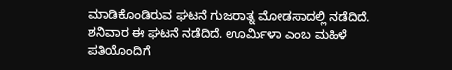ಮಾಡಿಕೊಂಡಿರುವ ಘಟನೆ ಗುಜರಾತ್ನ ಮೋಡಸಾದಲ್ಲಿ ನಡೆದಿದೆ. ಶನಿವಾರ ಈ ಘಟನೆ ನಡೆದಿದೆ. ಊರ್ಮಿಳಾ ಎಂಬ ಮಹಿಳೆ ಪತಿಯೊಂದಿಗೆ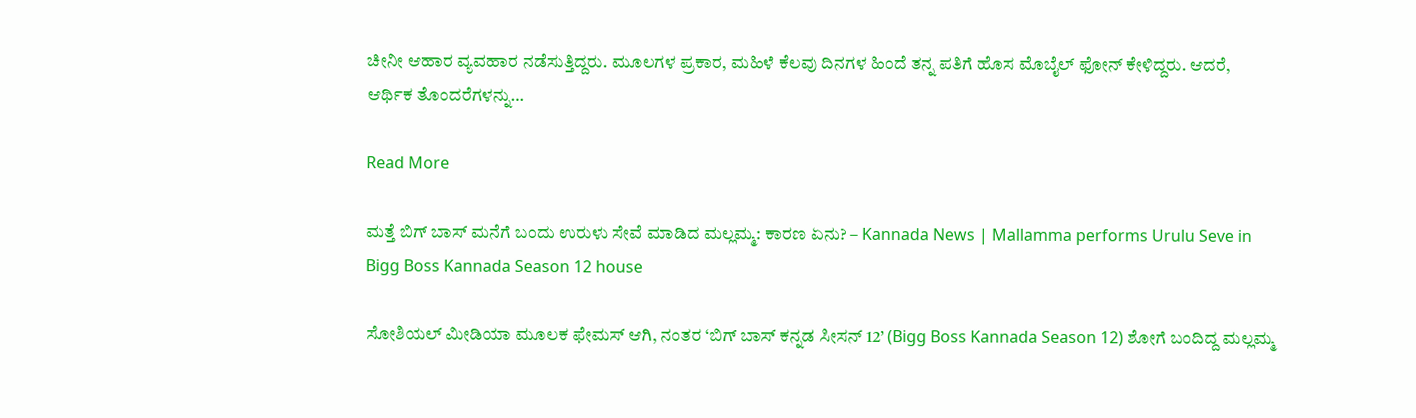ಚೀನೀ ಆಹಾರ ವ್ಯವಹಾರ ನಡೆಸುತ್ತಿದ್ದರು. ಮೂಲಗಳ ಪ್ರಕಾರ, ಮಹಿಳೆ ಕೆಲವು ದಿನಗಳ ಹಿಂದೆ ತನ್ನ ಪತಿಗೆ ಹೊಸ ಮೊಬೈಲ್ ಫೋನ್ ಕೇಳಿದ್ದರು. ಆದರೆ, ಆರ್ಥಿಕ ತೊಂದರೆಗಳನ್ನು…

Read More

ಮತ್ತೆ ಬಿಗ್ ಬಾಸ್ ಮನೆಗೆ ಬಂದು ಉರುಳು ಸೇವೆ ಮಾಡಿದ ಮಲ್ಲಮ್ಮ: ಕಾರಣ ಏನು? – Kannada News | Mallamma performs Urulu Seve in Bigg Boss Kannada Season 12 house

ಸೋಶಿಯಲ್ ಮೀಡಿಯಾ ಮೂಲಕ ಫೇಮಸ್ ಆಗಿ, ನಂತರ ‘ಬಿಗ್ ಬಾಸ್ ಕನ್ನಡ ಸೀಸನ್ 12’ (Bigg Boss Kannada Season 12) ಶೋಗೆ ಬಂದಿದ್ದ ಮಲ್ಲಮ್ಮ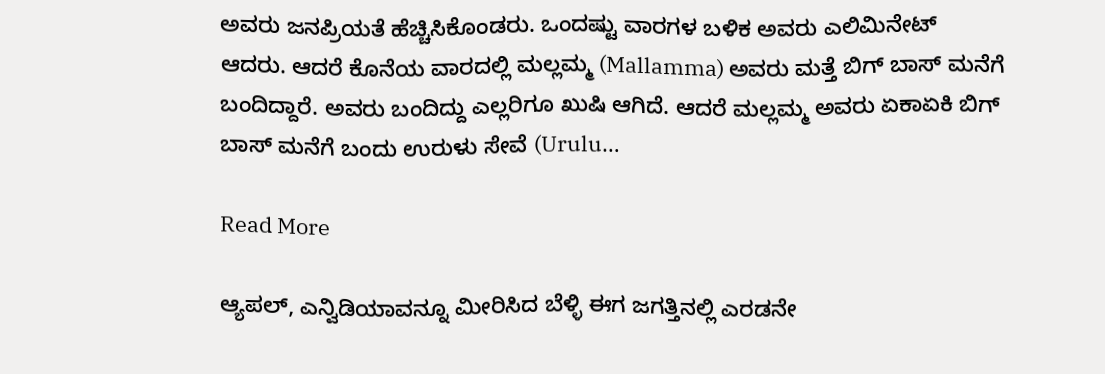ಅವರು ಜನಪ್ರಿಯತೆ ಹೆಚ್ಚಿಸಿಕೊಂಡರು. ಒಂದಷ್ಟು ವಾರಗಳ ಬಳಿಕ ಅವರು ಎಲಿಮಿನೇಟ್ ಆದರು. ಆದರೆ ಕೊನೆಯ ವಾರದಲ್ಲಿ ಮಲ್ಲಮ್ಮ (Mallamma) ಅವರು ಮತ್ತೆ ಬಿಗ್ ಬಾಸ್ ಮನೆಗೆ ಬಂದಿದ್ದಾರೆ. ಅವರು ಬಂದಿದ್ದು ಎಲ್ಲರಿಗೂ ಖುಷಿ ಆಗಿದೆ. ಆದರೆ ಮಲ್ಲಮ್ಮ ಅವರು ಏಕಾಏಕಿ ಬಿಗ್ ಬಾಸ್ ಮನೆಗೆ ಬಂದು ಉರುಳು ಸೇವೆ (Urulu…

Read More

ಆ್ಯಪಲ್, ಎನ್ವಿಡಿಯಾವನ್ನೂ ಮೀರಿಸಿದ ಬೆಳ್ಳಿ ಈಗ ಜಗತ್ತಿನಲ್ಲಿ ಎರಡನೇ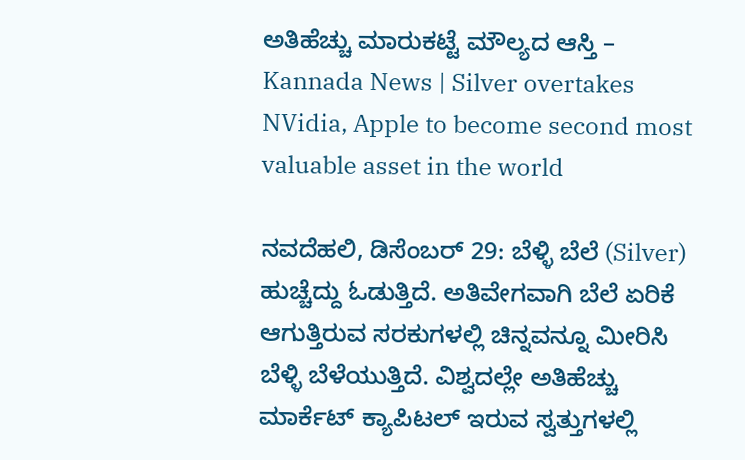ಅತಿಹೆಚ್ಚು ಮಾರುಕಟ್ಟೆ ಮೌಲ್ಯದ ಆಸ್ತಿ – Kannada News | Silver overtakes NVidia, Apple to become second most valuable asset in the world

ನವದೆಹಲಿ, ಡಿಸೆಂಬರ್ 29: ಬೆಳ್ಳಿ ಬೆಲೆ (Silver) ಹುಚ್ಚೆದ್ದು ಓಡುತ್ತಿದೆ. ಅತಿವೇಗವಾಗಿ ಬೆಲೆ ಏರಿಕೆ ಆಗುತ್ತಿರುವ ಸರಕುಗಳಲ್ಲಿ ಚಿನ್ನವನ್ನೂ ಮೀರಿಸಿ ಬೆಳ್ಳಿ ಬೆಳೆಯುತ್ತಿದೆ. ವಿಶ್ವದಲ್ಲೇ ಅತಿಹೆಚ್ಚು ಮಾರ್ಕೆಟ್ ಕ್ಯಾಪಿಟಲ್ ಇರುವ ಸ್ವತ್ತುಗಳಲ್ಲಿ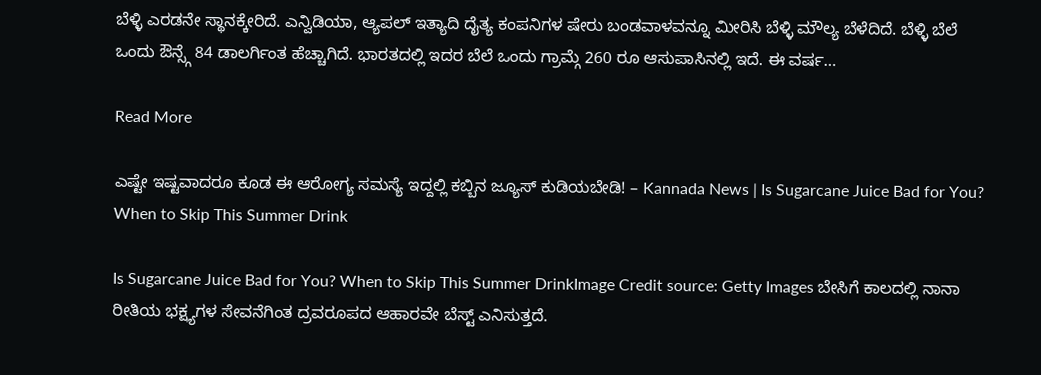ಬೆಳ್ಳಿ ಎರಡನೇ ಸ್ಥಾನಕ್ಕೇರಿದೆ. ಎನ್ವಿಡಿಯಾ, ಆ್ಯಪಲ್ ಇತ್ಯಾದಿ ದೈತ್ಯ ಕಂಪನಿಗಳ ಷೇರು ಬಂಡವಾಳವನ್ನೂ ಮೀರಿಸಿ ಬೆಳ್ಳಿ ಮೌಲ್ಯ ಬೆಳೆದಿದೆ. ಬೆಳ್ಳಿ ಬೆಲೆ ಒಂದು ಔನ್ಸ್ಗೆ 84 ಡಾಲರ್ಗಿಂತ ಹೆಚ್ಚಾಗಿದೆ. ಭಾರತದಲ್ಲಿ ಇದರ ಬೆಲೆ ಒಂದು ಗ್ರಾಮ್ಗೆ 260 ರೂ ಆಸುಪಾಸಿನಲ್ಲಿ ಇದೆ. ಈ ವರ್ಷ…

Read More

ಎಷ್ಟೇ ಇಷ್ಟವಾದರೂ ಕೂಡ ಈ ಆರೋಗ್ಯ ಸಮಸ್ಯೆ ಇದ್ದಲ್ಲಿ ಕಬ್ಬಿನ ಜ್ಯೂಸ್ ಕುಡಿಯಬೇಡಿ! – Kannada News | Is Sugarcane Juice Bad for You? When to Skip This Summer Drink

Is Sugarcane Juice Bad for You? When to Skip This Summer DrinkImage Credit source: Getty Images ಬೇಸಿಗೆ ಕಾಲದಲ್ಲಿ ನಾನಾ ರೀತಿಯ ಭಕ್ಷ್ಯಗಳ ಸೇವನೆಗಿಂತ ದ್ರವರೂಪದ ಆಹಾರವೇ ಬೆಸ್ಟ್ ಎನಿಸುತ್ತದೆ.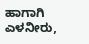ಹಾಗಾಗಿ ಎಳನೀರು,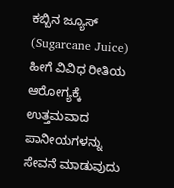ಕಬ್ಬಿನ ಜ್ಯೂಸ್ (Sugarcane Juice) ಹೀಗೆ ವಿವಿಧ ರೀತಿಯ ಆರೋಗ್ಯಕ್ಕೆ ಉತ್ತಮವಾದ ಪಾನೀಯಗಳನ್ನು ಸೇವನೆ ಮಾಡುವುದು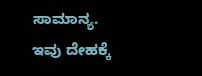ಸಾಮಾನ್ಯ. ಇವು ದೇಹಕ್ಕೆ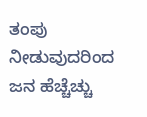ತಂಪು ನೀಡುವುದರಿಂದ ಜನ ಹೆಚ್ಚೆಚ್ಚು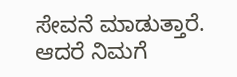ಸೇವನೆ ಮಾಡುತ್ತಾರೆ. ಆದರೆ ನಿಮಗೆ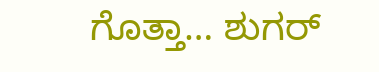ಗೊತ್ತಾ… ಶುಗರ್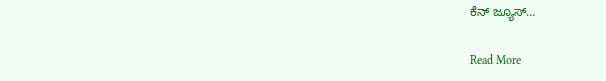ಕೆನ್ ಜ್ಯೂಸ್…

Read More